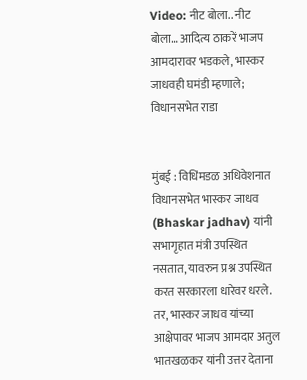Video: नीट बोला.. नीट बोला… आदित्य ठाकरें भाजप आमदारावर भडकले, भास्कर जाधवही घमंडी म्हणाले; विधानसभेत राडा


मुंबई : विधिंमडळ अधिवेशनात विधानसभेत भास्कर जाधव (Bhaskar jadhav) यांनी सभागृहात मंत्री उपस्थित नसतात, यावरुन प्रश्न उपस्थित करत सरकारला धारेवर धरले. तर, भास्कर जाधव यांच्या आक्षेपावर भाजप आमदार अतुल भातखळकर यांनी उत्तर देताना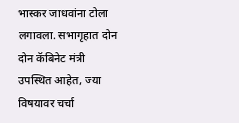भास्कर जाधवांना टोला लगावला. सभागृहात दोन दोन कॅबिनेट मंत्री उपस्थित आहेत, ज्या विषयावर चर्चा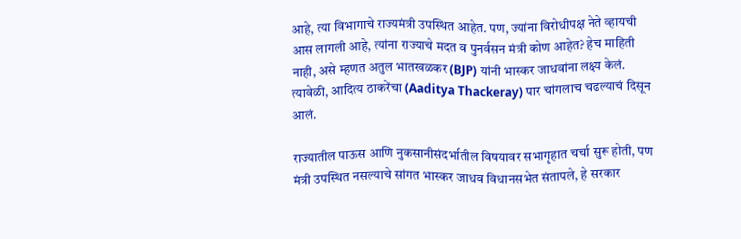आहे, त्या विभागाचे राज्यमंत्री उपस्थित आहेत. पण, ज्यांना विरोधीपक्ष नेते व्हायची आस लागली आहे, त्यांना राज्याचे मदत व पुनर्वसन मंत्री कोण आहेत? हेच माहिती नाही, असे म्हणत अतुल भातखळकर (BJP) यांनी भास्कर जाधवांना लक्ष्य केलं. त्यावेळी, आदित्य ठाकरेंचा (Aaditya Thackeray) पार चांगलाच चढल्याचं दिसून आलं.

राज्यातील पाऊस आणि नुकसानीसंदर्भातील विषयावर सभागृहात चर्चा सुरू होती, पण मंत्री उपस्थित नसल्याचे सांगत भास्कर जाधव विधानसभेत संतापले, हे सरकार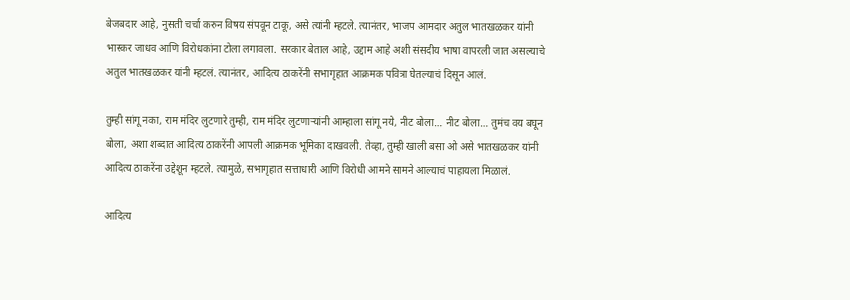बेजबदार आहे, नुसती चर्चा करुन विषय संपवून टाकू, असे त्यांनी म्हटले. त्यानंतर, भाजप आमदार अतुल भातखळकर यांनी भास्कर जाधव आणि विरोधकांना टोला लगावला. सरकार बेताल आहे, उद्दाम आहे अशी संसदीय भाषा वापरली जात असल्याचे अतुल भातखळकर यांनी म्हटलं. त्यानंतर, आदित्य ठाकरेंनी सभागृहात आक्रमक पवित्रा घेतल्याचं दिसून आलं.

तुम्ही सांगू नका, राम मंदिर लुटणारे तुम्ही, राम मंदिर लुटणाऱ्यांनी आम्हाला सांगू नये, नीट बोला… नीट बोला… तुमंच वय बघून बोला, अशा शब्दात आदित्य ठाकरेंनी आपली आक्रमक भूमिका दाखवली. तेव्हा, तुम्ही खाली बसा ओ असे भातखळकर यांनी आदित्य ठाकरेंना उद्देशून म्हटले. त्यामुळे, सभागृहात सत्ताधारी आणि विरोधी आमने सामने आल्याचं पाहायला मिळालं.

आदित्य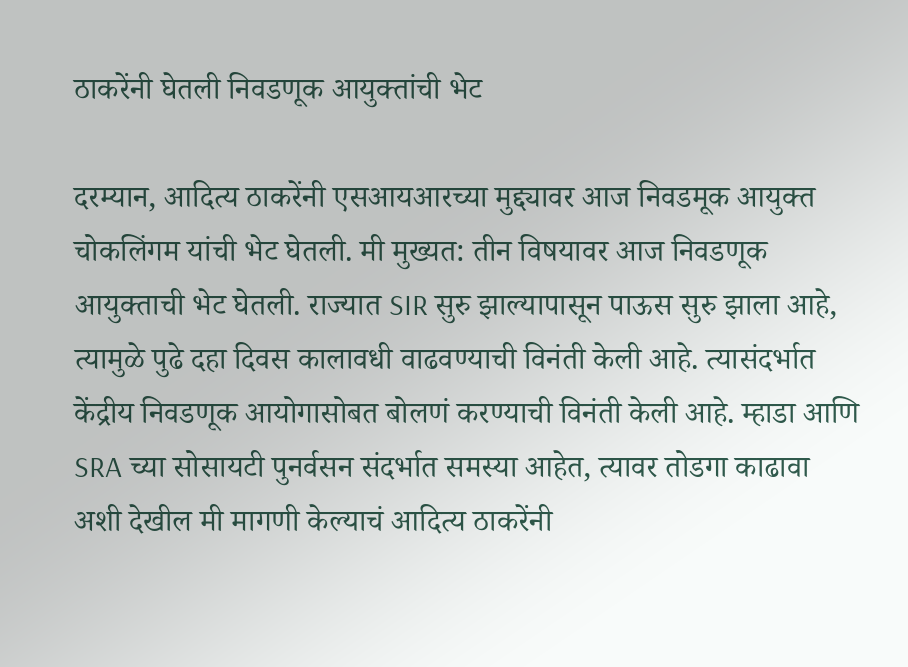ठाकरेंनी घेतली निवडणूक आयुक्तांची भेट

दरम्यान, आदित्य ठाकरेंनी एसआयआरच्या मुद्द्यावर आज निवडमूक आयुक्त चोकलिंगम यांची भेट घेतली. मी मुख्यत: तीन विषयावर आज निवडणूक आयुक्ताची भेट घेतली. राज्यात SIR सुरु झाल्यापासून पाऊस सुरु झाला आहे, त्यामुळे पुढे दहा दिवस कालावधी वाढवण्याची विनंती केली आहे. त्यासंदर्भात केंद्रीय निवडणूक आयोगासोबत बोलणं करण्याची विनंती केली आहे. म्हाडा आणि SRA च्या सोसायटी पुनर्वसन संदर्भात समस्या आहेत, त्यावर तोडगा काढावा अशी देखील मी मागणी केल्याचं आदित्य ठाकरेंनी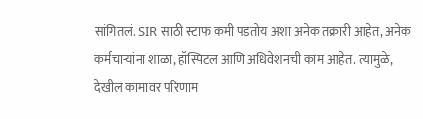सांगितलं. SIR साठी स्टाफ कमी पडतोय अशा अनेक तक्रारी आहेत, अनेक कर्मचाऱ्यांना शाळा, हॉस्पिटल आणि अधिवेशनची काम आहेत. त्यामुळे, देखील कामावर परिणाम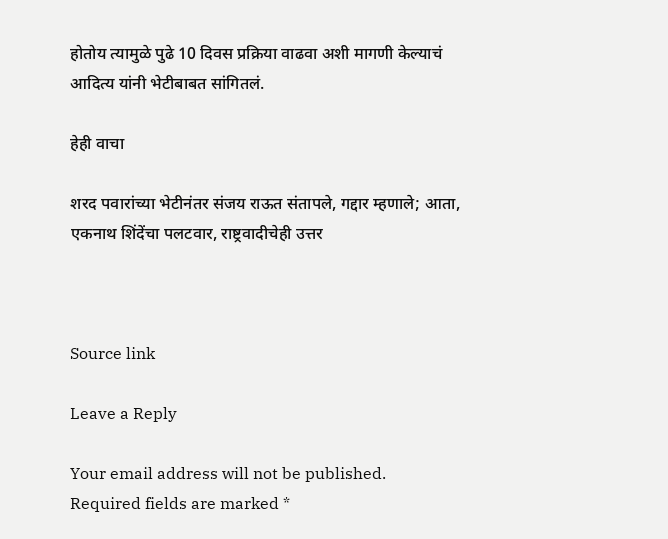होतोय त्यामुळे पुढे 10 दिवस प्रक्रिया वाढवा अशी मागणी केल्याचं आदित्य यांनी भेटीबाबत सांगितलं.

हेही वाचा

शरद पवारांच्या भेटीनंतर संजय राऊत संतापले, गद्दार म्हणाले; आता, एकनाथ शिंदेंचा पलटवार, राष्ट्रवादीचेही उत्तर



Source link

Leave a Reply

Your email address will not be published. Required fields are marked *